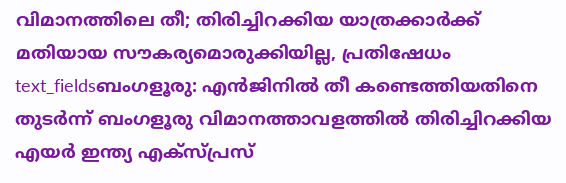വിമാനത്തിലെ തീ; തിരിച്ചിറക്കിയ യാത്രക്കാർക്ക് മതിയായ സൗകര്യമൊരുക്കിയില്ല, പ്രതിഷേധം
text_fieldsബംഗളൂരു: എൻജിനിൽ തീ കണ്ടെത്തിയതിനെ തുടർന്ന് ബംഗളൂരു വിമാനത്താവളത്തിൽ തിരിച്ചിറക്കിയ എയർ ഇന്ത്യ എക്സ്പ്രസ്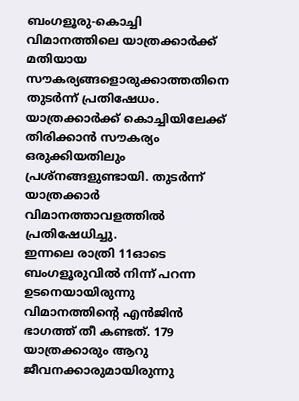ബംഗളൂരു-കൊച്ചി വിമാനത്തിലെ യാത്രക്കാർക്ക് മതിയായ സൗകര്യങ്ങളൊരുക്കാത്തതിനെ തുടർന്ന് പ്രതിഷേധം. യാത്രക്കാർക്ക് കൊച്ചിയിലേക്ക് തിരിക്കാൻ സൗകര്യം ഒരുക്കിയതിലും പ്രശ്നങ്ങളുണ്ടായി. തുടർന്ന് യാത്രക്കാർ വിമാനത്താവളത്തിൽ പ്രതിഷേധിച്ചു.
ഇന്നലെ രാത്രി 11ഓടെ ബംഗളൂരുവിൽ നിന്ന് പറന്ന ഉടനെയായിരുന്നു വിമാനത്തിന്റെ എൻജിൻ ഭാഗത്ത് തീ കണ്ടത്. 179 യാത്രക്കാരും ആറു ജീവനക്കാരുമായിരുന്നു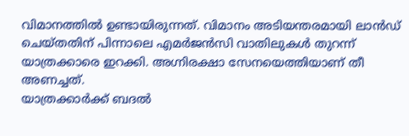വിമാനത്തിൽ ഉണ്ടായിരുന്നത്. വിമാനം അടിയന്തരമായി ലാൻഡ് ചെയ്തതിന് പിന്നാലെ എമർജൻസി വാതിലുകൾ തുറന്ന് യാത്രക്കാരെ ഇറക്കി. അഗ്നിരക്ഷാ സേനയെത്തിയാണ് തീ അണച്ചത്.
യാത്രക്കാർക്ക് ബദൽ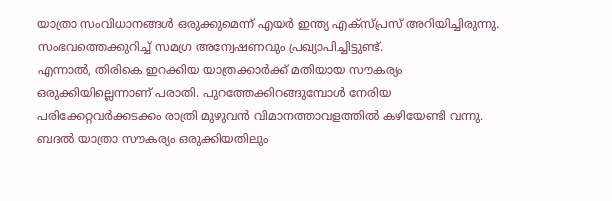യാത്രാ സംവിധാനങ്ങൾ ഒരുക്കുമെന്ന് എയർ ഇന്ത്യ എക്സ്പ്രസ് അറിയിച്ചിരുന്നു. സംഭവത്തെക്കുറിച്ച് സമഗ്ര അന്വേഷണവും പ്രഖ്യാപിച്ചിട്ടുണ്ട്.
എന്നാൽ, തിരികെ ഇറക്കിയ യാത്രക്കാർക്ക് മതിയായ സൗകര്യം ഒരുക്കിയില്ലെന്നാണ് പരാതി. പുറത്തേക്കിറങ്ങുമ്പോൾ നേരിയ പരിക്കേറ്റവർക്കടക്കം രാത്രി മുഴുവൻ വിമാനത്താവളത്തിൽ കഴിയേണ്ടി വന്നു. ബദൽ യാത്രാ സൗകര്യം ഒരുക്കിയതിലും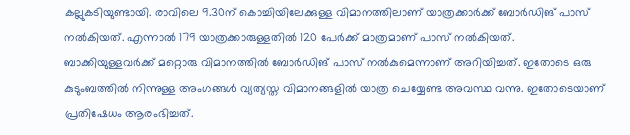കല്ലുകടിയുണ്ടായി. രാവിലെ 9.30ന് കൊച്ചിയിലേക്കുള്ള വിമാനത്തിലാണ് യാത്രക്കാർക്ക് ബോർഡിങ് പാസ് നൽകിയത്. എന്നാൽ 179 യാത്രക്കാരുള്ളതിൽ 120 പേർക്ക് മാത്രമാണ് പാസ് നൽകിയത്. ബാക്കിയുള്ളവർക്ക് മറ്റൊരു വിമാനത്തിൽ ബോർഡിങ് പാസ് നൽകുമെന്നാണ് അറിയിച്ചത്. ഇതോടെ ഒരു കുടുംബത്തിൽ നിന്നുള്ള അംഗങ്ങൾ വ്യത്യസ്ത വിമാനങ്ങളിൽ യാത്ര ചെയ്യേണ്ട അവസ്ഥ വന്നു. ഇതോടെയാണ് പ്രതിഷേധം ആരംഭിച്ചത്.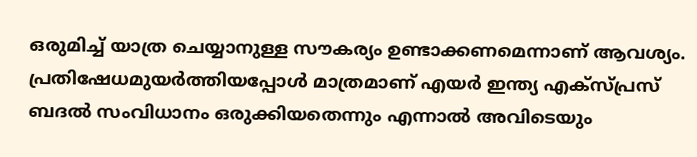ഒരുമിച്ച് യാത്ര ചെയ്യാനുള്ള സൗകര്യം ഉണ്ടാക്കണമെന്നാണ് ആവശ്യം. പ്രതിഷേധമുയർത്തിയപ്പോൾ മാത്രമാണ് എയർ ഇന്ത്യ എക്സ്പ്രസ് ബദൽ സംവിധാനം ഒരുക്കിയതെന്നും എന്നാൽ അവിടെയും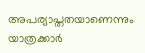അപര്യാപ്തതയാണെന്നും യാത്രക്കാർ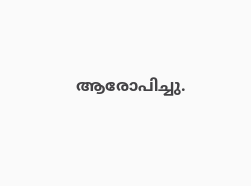ആരോപിച്ചു.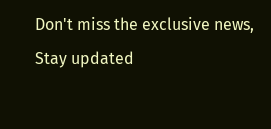Don't miss the exclusive news, Stay updated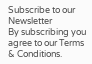Subscribe to our Newsletter
By subscribing you agree to our Terms & Conditions.